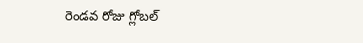రెండవ రోజు గ్లోబల్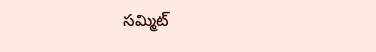సమ్మిట్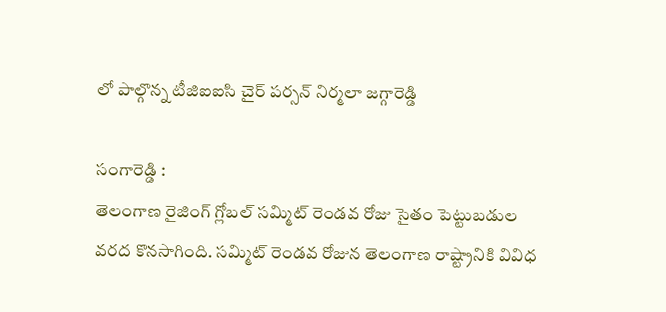లో పాల్గొన్న టీజిఐఐసి చైర్ పర్సన్ నిర్మలా జగ్గారెడ్డి

సంగారెడ్డి :
తెలంగాణ రైజింగ్ గ్లోబల్ సమ్మిట్ రెండవ రోజు సైతం పెట్టుబడుల వరద కొనసాగింది. సమ్మిట్ రెండవ రోజున తెలంగాణ రాష్ట్రానికి వివిధ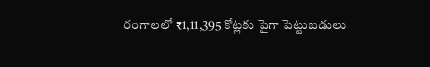రంగాలలో ₹1,11,395 కోట్లకు పైగా పెట్టుబడులు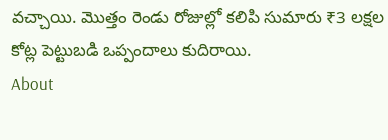వచ్చాయి. మొత్తం రెండు రోజుల్లో కలిపి సుమారు ₹3 లక్షల కోట్ల పెట్టుబడి ఒప్పందాలు కుదిరాయి.
About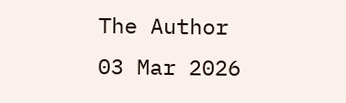The Author
03 Mar 2026